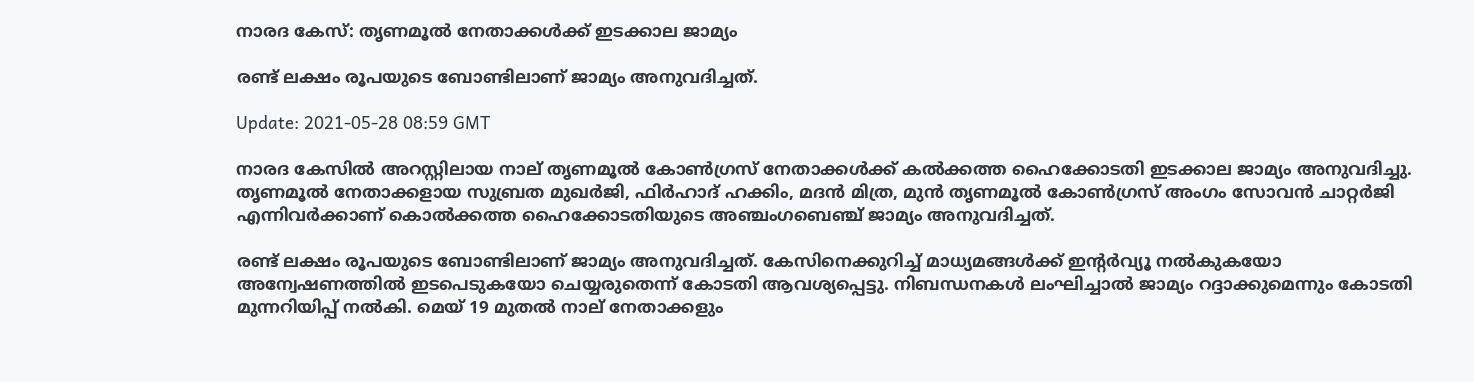നാരദ കേസ്: തൃണമൂല്‍ നേതാക്കള്‍ക്ക് ഇടക്കാല ജാമ്യം

രണ്ട് ലക്ഷം രൂപയുടെ ബോണ്ടിലാണ് ജാമ്യം അനുവദിച്ചത്.

Update: 2021-05-28 08:59 GMT

നാരദ കേസില്‍ അറസ്റ്റിലായ നാല് തൃണമൂല്‍ കോണ്‍ഗ്രസ് നേതാക്കള്‍ക്ക് കല്‍ക്കത്ത ഹൈക്കോടതി ഇടക്കാല ജാമ്യം അനുവദിച്ചു. തൃണമൂല്‍ നേതാക്കളായ സുബ്രത മുഖര്‍ജി, ഫിര്‍ഹാദ് ഹക്കിം, മദന്‍ മിത്ര, മുന്‍ തൃണമൂല്‍ കോണ്‍ഗ്രസ് അംഗം സോവന്‍ ചാറ്റര്‍ജി എന്നിവര്‍ക്കാണ് കൊല്‍ക്കത്ത ഹൈക്കോടതിയുടെ അഞ്ചംഗബെഞ്ച് ജാമ്യം അനുവദിച്ചത്.

രണ്ട് ലക്ഷം രൂപയുടെ ബോണ്ടിലാണ് ജാമ്യം അനുവദിച്ചത്. കേസിനെക്കുറിച്ച് മാധ്യമങ്ങള്‍ക്ക് ഇന്റര്‍വ്യൂ നല്‍കുകയോ അന്വേഷണത്തില്‍ ഇടപെടുകയോ ചെയ്യരുതെന്ന് കോടതി ആവശ്യപ്പെട്ടു. നിബന്ധനകള്‍ ലംഘിച്ചാല്‍ ജാമ്യം റദ്ദാക്കുമെന്നും കോടതി മുന്നറിയിപ്പ് നല്‍കി. മെയ് 19 മുതല്‍ നാല് നേതാക്കളും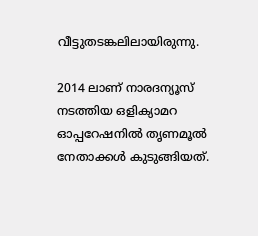വീട്ടുതടങ്കലിലായിരുന്നു.

2014 ലാണ് നാരദന്യൂസ് നടത്തിയ ഒളിക്യാമറ ഓപ്പറേഷനില്‍ തൃണമൂല്‍ നേതാക്കള്‍ കുടുങ്ങിയത്.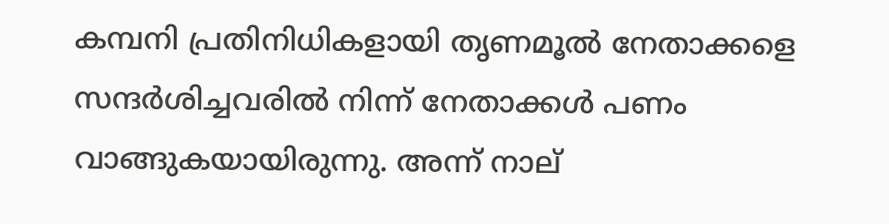കമ്പനി പ്രതിനിധികളായി തൃണമൂല്‍ നേതാക്കളെ സന്ദര്‍ശിച്ചവരില്‍ നിന്ന് നേതാക്കള്‍ പണം വാങ്ങുകയായിരുന്നു. അന്ന് നാല്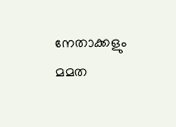നേതാക്കളും മമത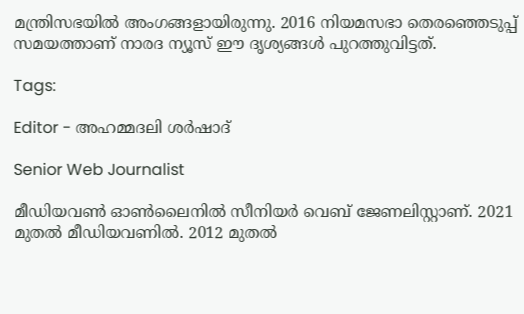മന്ത്രിസഭയില്‍ അംഗങ്ങളായിരുന്നു. 2016 നിയമസഭാ തെരഞ്ഞെടുപ്പ് സമയത്താണ് നാരദ ന്യൂസ് ഈ ദൃശ്യങ്ങള്‍ പുറത്തുവിട്ടത്.

Tags:

Editor - അഹമ്മദലി ശര്‍ഷാദ്

Senior Web Journalist

മീഡിയവൺ ഓൺലൈനിൽ സീനിയർ വെബ് ജേണലിസ്റ്റാണ്. 2021 മുതൽ മീഡിയവണിൽ. 2012 മുതൽ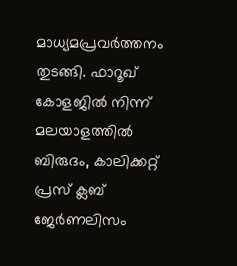മാധ്യമപ്രവർത്തനം തുടങ്ങി. ഫാറൂഖ് കോളജിൽ നിന്ന് മലയാളത്തിൽ ബിരുദം, കാലിക്കറ്റ് പ്രസ് ക്ലബ് ജേർണലിസം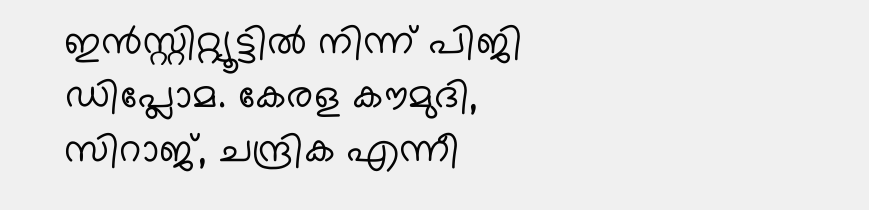ഇൻസ്റ്റിറ്റ്യൂട്ടിൽ നിന്ന് പിജി ഡിപ്ലോമ. കേരള കൗമുദി, സിറാജ്, ചന്ദ്രിക എന്നീ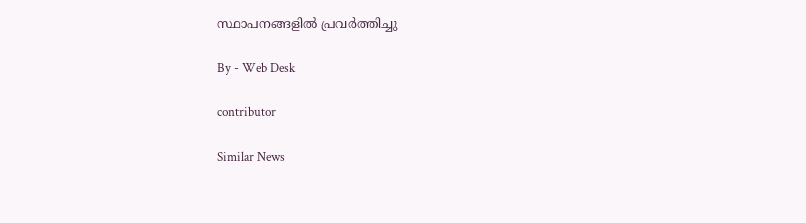സ്ഥാപനങ്ങളിൽ പ്രവർത്തിച്ചു

By - Web Desk

contributor

Similar News